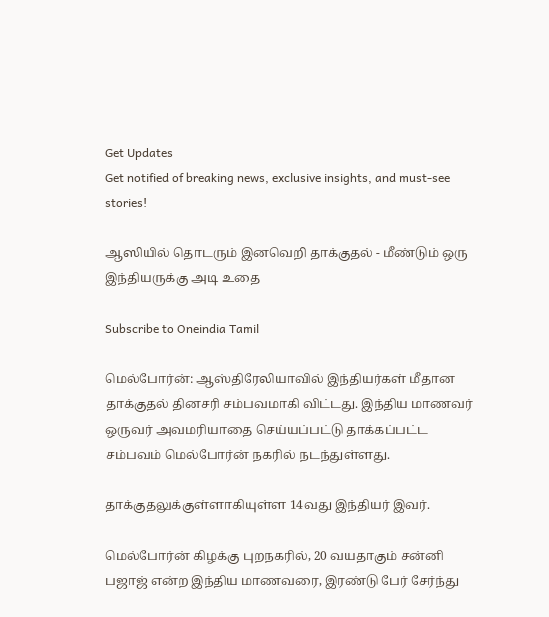Get Updates
Get notified of breaking news, exclusive insights, and must-see stories!

ஆஸியில் தொடரும் இனவெறி தாக்குதல் - மீண்டும் ஒரு இந்தியருக்கு அடி உதை

Subscribe to Oneindia Tamil

மெல்போர்ன்: ஆஸ்திரேலியாவில் இந்தியர்கள் மீதான தாக்குதல் தினசரி சம்பவமாகி விட்டது. இந்திய மாணவர் ஒருவர் அவமரியாதை செய்யப்பட்டு தாக்கப்பட்ட சம்பவம் மெல்போர்ன் நகரில் நடந்துள்ளது.

தாக்குதலுக்குள்ளாகியுள்ள 14வது இந்தியர் இவர்.

மெல்போர்ன் கிழக்கு புறநகரில், 20 வயதாகும் சன்னி பஜாஜ் என்ற இந்திய மாணவரை, இரண்டு பேர் சேர்ந்து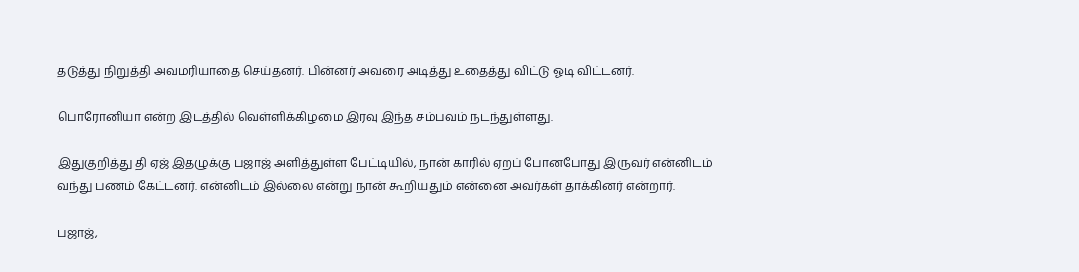தடுத்து நிறுத்தி அவமரியாதை செய்தனர். பின்னர் அவரை அடித்து உதைத்து விட்டு ஓடி விட்டனர்.

பொரோனியா என்ற இடத்தில் வெள்ளிக்கிழமை இரவு இந்த சம்பவம் நடந்துள்ளது.

இதுகுறித்து தி ஏஜ் இதழுக்கு பஜாஜ் அளித்துள்ள பேட்டியில், நான் காரில் ஏறப் போனபோது இருவர் என்னிடம் வந்து பணம் கேட்டனர். என்னிடம் இல்லை என்று நான் கூறியதும் என்னை அவர்கள் தாக்கினர் என்றார்.

பஜாஜ்,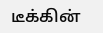டீக்கின்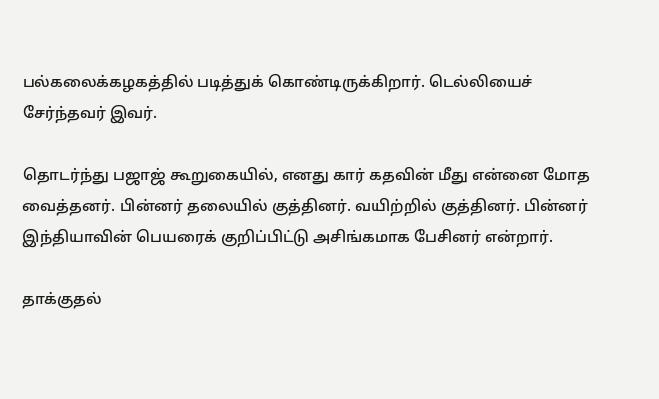பல்கலைக்கழகத்தில் படித்துக் கொண்டிருக்கிறார். டெல்லியைச் சேர்ந்தவர் இவர்.

தொடர்ந்து பஜாஜ் கூறுகையில், எனது கார் கதவின் மீது என்னை மோத வைத்தனர். பின்னர் தலையில் குத்தினர். வயிற்றில் குத்தினர். பின்னர் இந்தியாவின் பெயரைக் குறிப்பிட்டு அசிங்கமாக பேசினர் என்றார்.

தாக்குதல்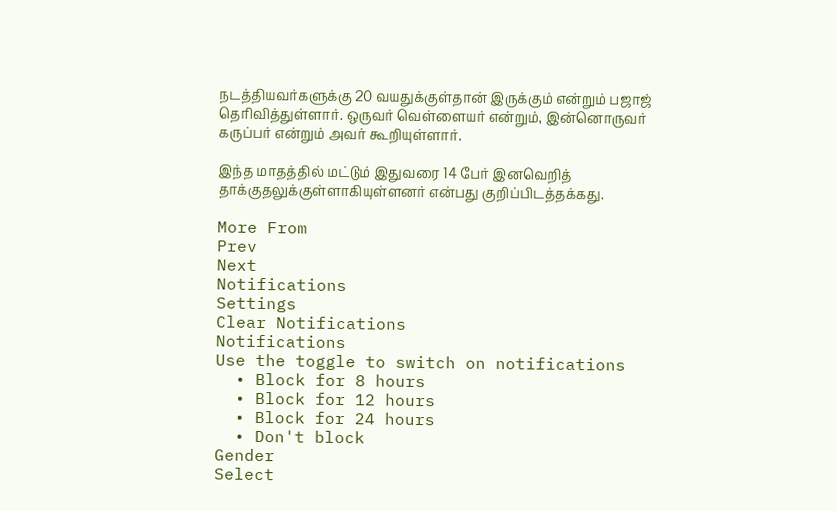நடத்தியவர்களுக்கு 20 வயதுக்குள்தான் இருக்கும் என்றும் பஜாஜ் தெரிவித்துள்ளார். ஒருவர் வெள்ளையர் என்றும், இன்னொருவர் கருப்பர் என்றும் அவர் கூறியுள்ளார்.

இந்த மாதத்தில் மட்டும் இதுவரை 14 பேர் இனவெறித் தாக்குதலுக்குள்ளாகியுள்ளனர் என்பது குறிப்பிடத்தக்கது.

More From
Prev
Next
Notifications
Settings
Clear Notifications
Notifications
Use the toggle to switch on notifications
  • Block for 8 hours
  • Block for 12 hours
  • Block for 24 hours
  • Don't block
Gender
Select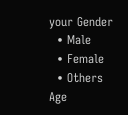your Gender
  • Male
  • Female
  • Others
Age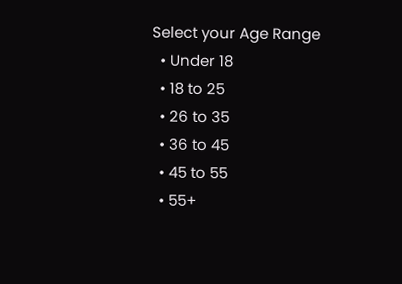Select your Age Range
  • Under 18
  • 18 to 25
  • 26 to 35
  • 36 to 45
  • 45 to 55
  • 55+